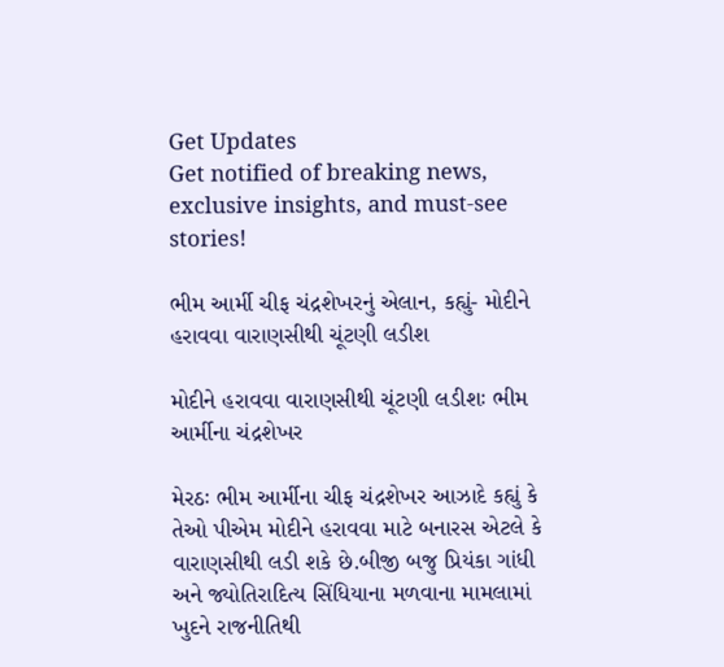Get Updates
Get notified of breaking news, exclusive insights, and must-see stories!

ભીમ આર્મી ચીફ ચંદ્રશેખરનું એલાન, કહ્યું- મોદીને હરાવવા વારાણસીથી ચૂંટણી લડીશ

મોદીને હરાવવા વારાણસીથી ચૂંટણી લડીશઃ ભીમ આર્મીના ચંદ્રશેખર

મેરઠઃ ભીમ આર્મીના ચીફ ચંદ્રશેખર આઝાદે કહ્યું કે તેઓ પીએમ મોદીને હરાવવા માટે બનારસ એટલે કે વારાણસીથી લડી શકે છે.બીજી બજુ પ્રિયંકા ગાંધી અને જ્યોતિરાદિત્ય સિંધિયાના મળવાના મામલામાં ખુદને રાજનીતિથી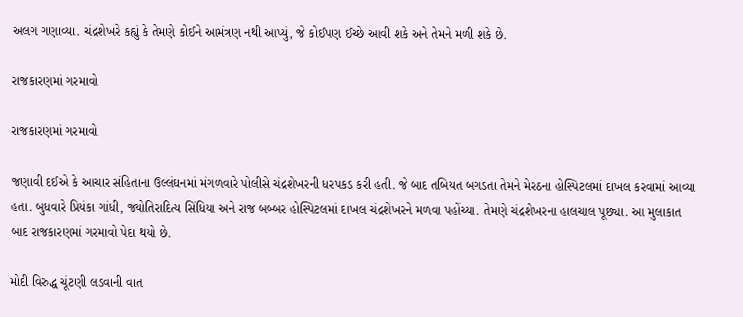અલગ ગણાવ્યા. ચંદ્રશેખરે કહ્યું કે તેમણે કોઈને આમંત્રણ નથી આપ્યું, જે કોઈપણ ઈચ્છે આવી શકે અને તેમને મળી શકે છે.

રાજકારણમાં ગરમાવો

રાજકારણમાં ગરમાવો

જણાવી દઈએ કે આચાર સંહિતાના ઉલ્લંઘનમાં મંગળવારે પોલીસે ચંદ્રશેખરની ધરપકડ કરી હતી. જે બાદ તબિયત બગડતા તેમને મેરઠના હોસ્પિટલમાં દાખલ કરવામાં આવ્યા હતા. બુધવારે પ્રિયંકા ગાંધી, જ્યોતિરાદિત્ય સિંધિયા અને રાજ બબ્બર હોસ્પિટલમાં દાખલ ચંદ્રશેખરને મળવા પહોંચ્યા. તેમણે ચંદ્રશેખરના હાલચાલ પૂછ્યા. આ મુલાકાત બાદ રાજકારણમાં ગરમાવો પેદા થયો છે.

મોદી વિરુદ્ધ ચૂંટણી લડવાની વાત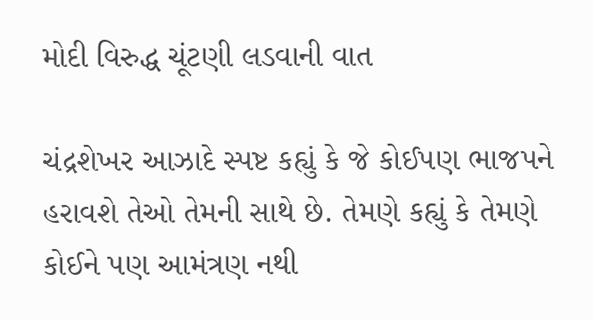મોદી વિરુદ્ધ ચૂંટણી લડવાની વાત

ચંદ્રશેખર આઝાદે સ્પષ્ટ કહ્યું કે જે કોઈપણ ભાજપને હરાવશે તેઓ તેમની સાથે છે. તેમણે કહ્યું કે તેમણે કોઈને પણ આમંત્રણ નથી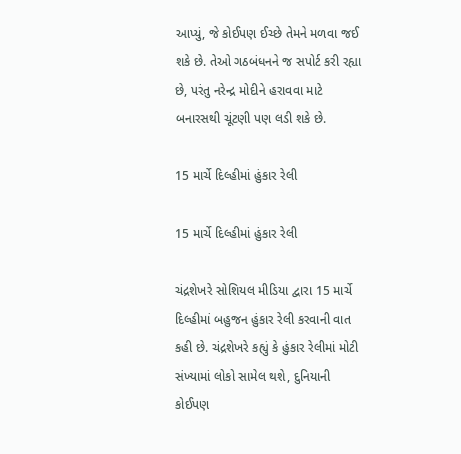આપ્યું, જે કોઈપણ ઈચ્છે તેમને મળવા જઈ શકે છે. તેઓ ગઠબંધનને જ સપોર્ટ કરી રહ્યા છે, પરંતુ નરેન્દ્ર મોદીને હરાવવા માટે બનારસથી ચૂંટણી પણ લડી શકે છે.

15 માર્ચે દિલ્હીમાં હુંકાર રેલી

15 માર્ચે દિલ્હીમાં હુંકાર રેલી

ચંદ્રશેખરે સોશિયલ મીડિયા દ્વારા 15 માર્ચે દિલ્હીમાં બહુજન હુંકાર રેલી કરવાની વાત કહી છે. ચંદ્રશેખરે કહ્યું કે હુંકાર રેલીમાં મોટી સંખ્યામાં લોકો સામેલ થશે, દુનિયાની કોઈપણ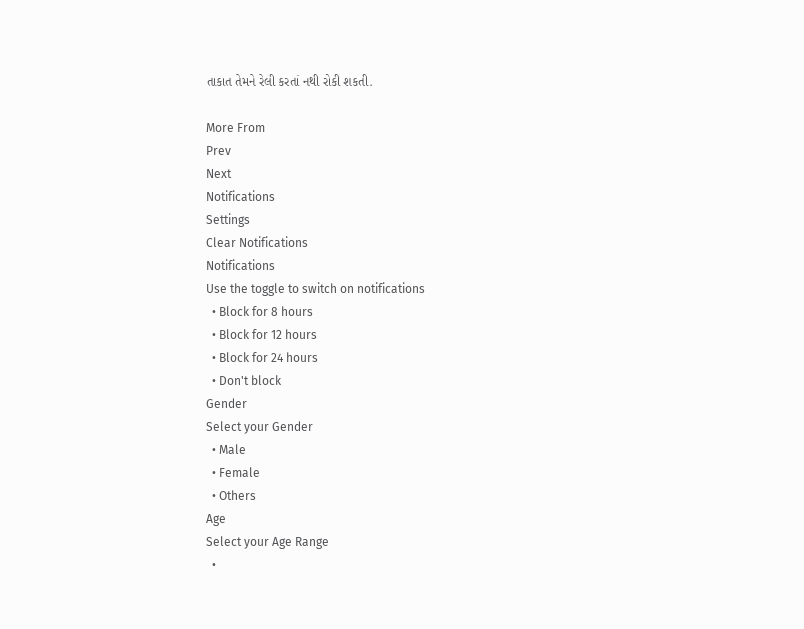તાકાત તેમને રેલી કરતાં નથી રોકી શકતી.

More From
Prev
Next
Notifications
Settings
Clear Notifications
Notifications
Use the toggle to switch on notifications
  • Block for 8 hours
  • Block for 12 hours
  • Block for 24 hours
  • Don't block
Gender
Select your Gender
  • Male
  • Female
  • Others
Age
Select your Age Range
  •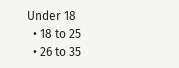Under 18
  • 18 to 25
  • 26 to 35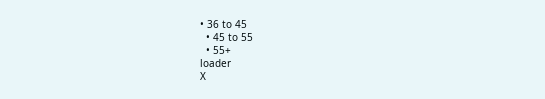• 36 to 45
  • 45 to 55
  • 55+
loader
X